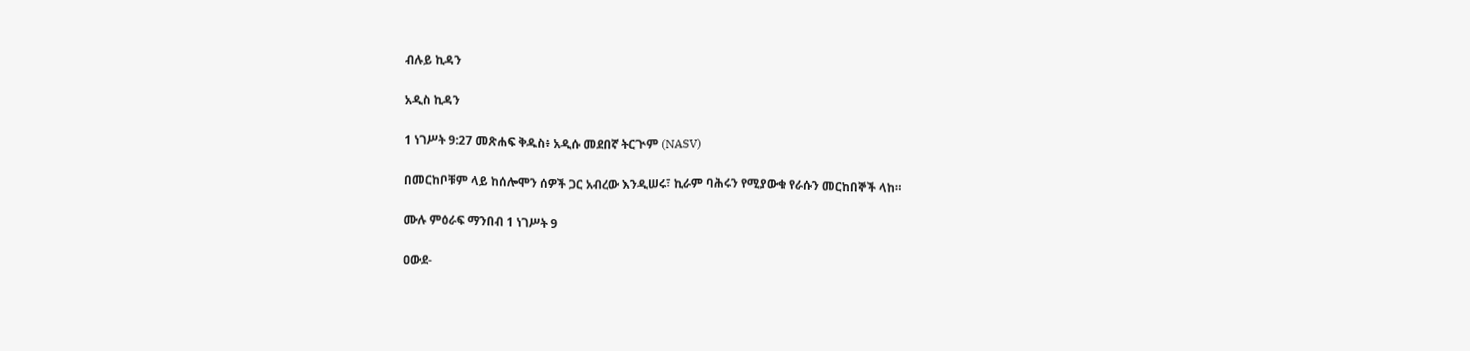ብሉይ ኪዳን

አዲስ ኪዳን

1 ነገሥት 9:27 መጽሐፍ ቅዱስ፥ አዲሱ መደበኛ ትርጒም (NASV)

በመርከቦቹም ላይ ከሰሎሞን ሰዎች ጋር አብረው እንዲሠሩ፣ ኪራም ባሕሩን የሚያውቁ የራሱን መርከበኞች ላከ።

ሙሉ ምዕራፍ ማንበብ 1 ነገሥት 9

ዐውደ-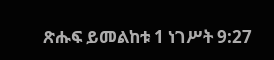ጽሑፍ ይመልከቱ 1 ነገሥት 9:27